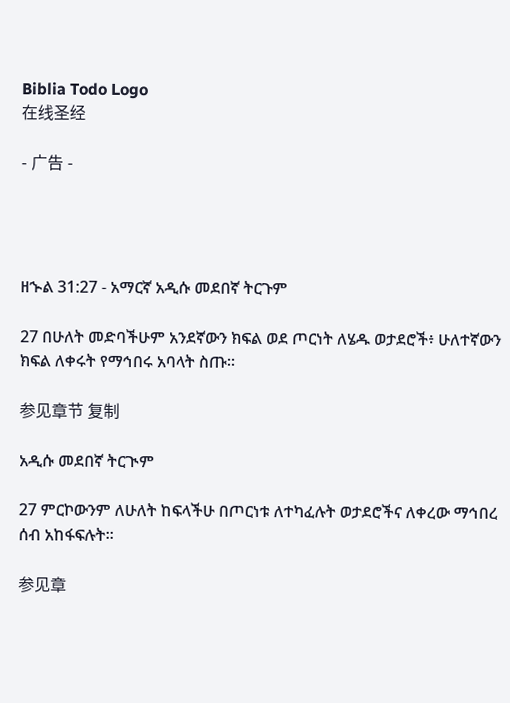Biblia Todo Logo
在线圣经

- 广告 -




ዘኍል 31:27 - አማርኛ አዲሱ መደበኛ ትርጉም

27 በሁለት መድባችሁም አንደኛውን ክፍል ወደ ጦርነት ለሄዱ ወታደሮች፥ ሁለተኛውን ክፍል ለቀሩት የማኅበሩ አባላት ስጡ።

参见章节 复制

አዲሱ መደበኛ ትርጒም

27 ምርኮውንም ለሁለት ከፍላችሁ በጦርነቱ ለተካፈሉት ወታደሮችና ለቀረው ማኅበረ ሰብ አከፋፍሉት።

参见章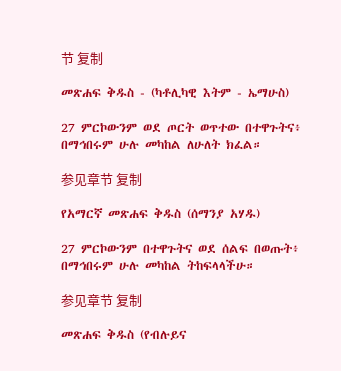节 复制

መጽሐፍ ቅዱስ - (ካቶሊካዊ እትም - ኤማሁስ)

27 ምርኮውንም ወደ ጦርት ወጥተው በተዋጉትና፥ በማኅበሩም ሁሉ መካከል ለሁለት ክፈል።

参见章节 复制

የአማርኛ መጽሐፍ ቅዱስ (ሰማንያ አሃዱ)

27 ምርኮውንም በተዋጉትና ወደ ሰልፍ በወጡት፥ በማኅበሩም ሁሉ መካከል ትከፍላላችሁ።

参见章节 复制

መጽሐፍ ቅዱስ (የብሉይና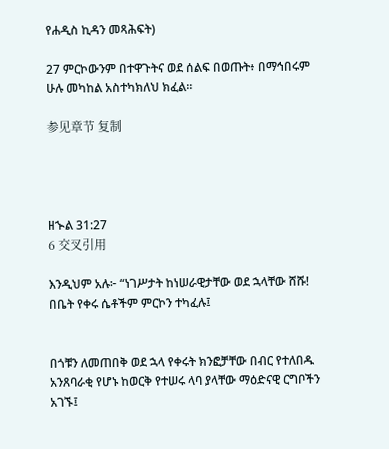የሐዲስ ኪዳን መጻሕፍት)

27 ምርኮውንም በተዋጉትና ወደ ሰልፍ በወጡት፥ በማኅበሩም ሁሉ መካከል አስተካክለህ ክፈል።

参见章节 复制




ዘኍል 31:27
6 交叉引用

እንዲህም አሉ፦ “ነገሥታት ከነሠራዊታቸው ወደ ኋላቸው ሸሹ! በቤት የቀሩ ሴቶችም ምርኮን ተካፈሉ፤


በጎቹን ለመጠበቅ ወደ ኋላ የቀሩት ክንፎቻቸው በብር የተለበዱ አንጸባራቂ የሆኑ ከወርቅ የተሠሩ ላባ ያላቸው ማዕድናዊ ርግቦችን አገኙ፤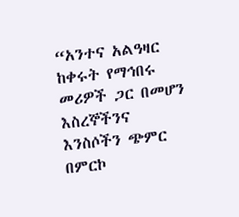“አንተና አልዓዛር ከቀሩት የማኅበሩ መሪዎች ጋር በመሆን እስረኞችንና እንስሶችን ጭምር በምርኮ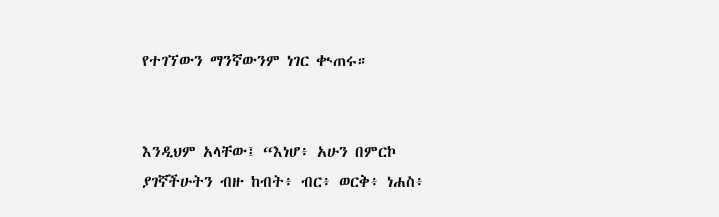የተገኘውን ማንኛውንም ነገር ቊጠሩ።


እንዲህም አላቸው፤ “እነሆ፥ አሁን በምርኮ ያገኛችሁትን ብዙ ከብት፥ ብር፥ ወርቅ፥ ነሐስ፥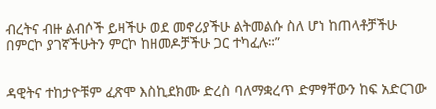ብረትና ብዙ ልብሶች ይዛችሁ ወደ መኖሪያችሁ ልትመልሱ ስለ ሆነ ከጠላቶቻችሁ በምርኮ ያገኛችሁትን ምርኮ ከዘመዶቻችሁ ጋር ተካፈሉ።”


ዳዊትና ተከታዮቹም ፈጽሞ እስኪደክሙ ድረስ ባለማቋረጥ ድምፃቸውን ከፍ አድርገው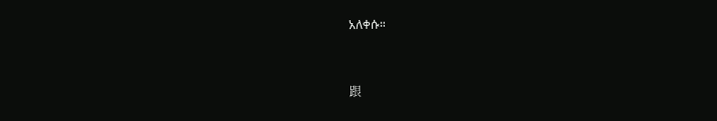አለቀሱ።


跟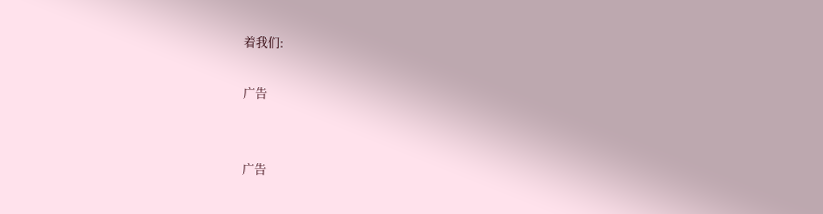着我们:

广告


广告